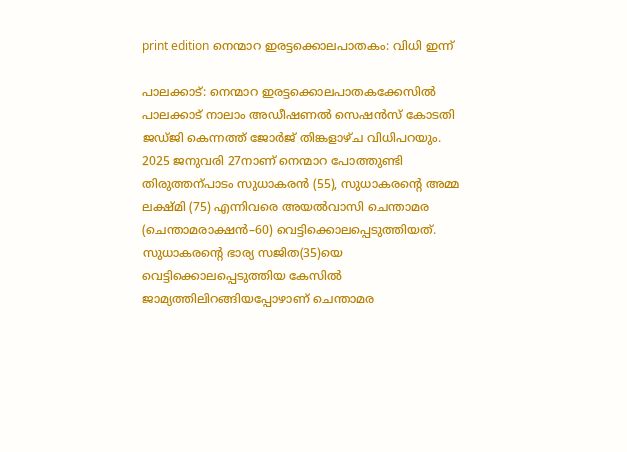print edition നെന്മാറ ഇരട്ടക്കൊലപാതകം: വിധി ഇന്ന്

പാലക്കാട്: നെന്മാറ ഇരട്ടക്കൊലപാതകക്കേസിൽ പാലക്കാട് നാലാം അഡീഷണൽ സെഷൻസ് കോടതി ജഡ്ജി കെന്നത്ത് ജോർജ് തിങ്കളാഴ്ച വിധിപറയും. 2025 ജനുവരി 27നാണ് നെന്മാറ പോത്തുണ്ടി തിരുത്തന്പാടം സുധാകരൻ (55), സുധാകരന്റെ അമ്മ ലക്ഷ്മി (75) എന്നിവരെ അയൽവാസി ചെന്താമര (ചെന്താമരാക്ഷൻ–60) വെട്ടിക്കൊലപ്പെടുത്തിയത്. സുധാകരന്റെ ഭാര്യ സജിത(35)യെ വെട്ടിക്കൊലപ്പെടുത്തിയ കേസിൽ ജാമ്യത്തിലിറങ്ങിയപ്പോഴാണ് ചെന്താമര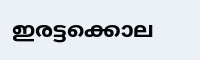ഇരട്ടക്കൊല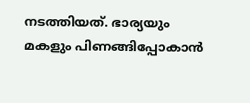നടത്തിയത്. ഭാര്യയും മകളും പിണങ്ങിപ്പോകാൻ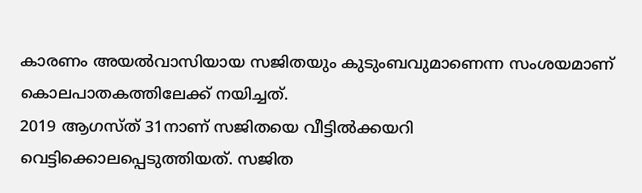കാരണം അയൽവാസിയായ സജിതയും കുടുംബവുമാണെന്ന സംശയമാണ് കൊലപാതകത്തിലേക്ക് നയിച്ചത്.
2019 ആഗസ്ത് 31നാണ് സജിതയെ വീട്ടിൽക്കയറി വെട്ടിക്കൊലപ്പെടുത്തിയത്. സജിത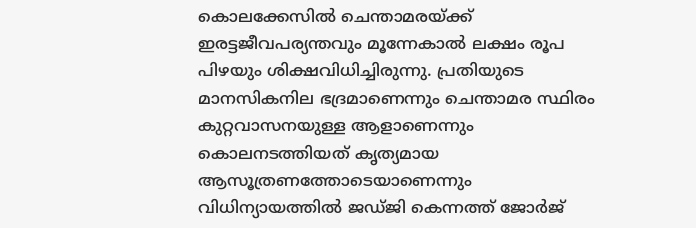കൊലക്കേസിൽ ചെന്താമരയ്ക്ക് ഇരട്ടജീവപര്യന്തവും മൂന്നേകാൽ ലക്ഷം രൂപ പിഴയും ശിക്ഷവിധിച്ചിരുന്നു. പ്രതിയുടെ മാനസികനില ഭദ്രമാണെന്നും ചെന്താമര സ്ഥിരം കുറ്റവാസനയുള്ള ആളാണെന്നും കൊലനടത്തിയത് കൃത്യമായ ആസൂത്രണത്തോടെയാണെന്നും വിധിന്യായത്തിൽ ജഡ്ജി കെന്നത്ത് ജോർജ്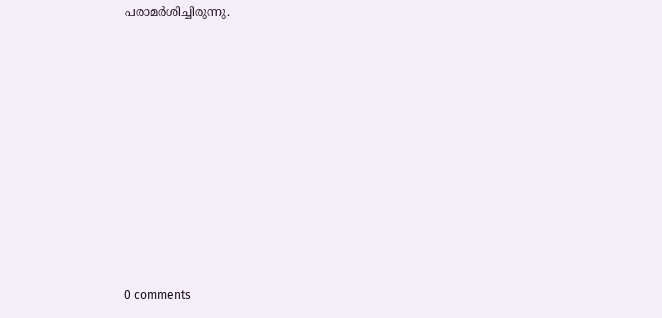പരാമർശിച്ചിരുന്നു.










0 comments